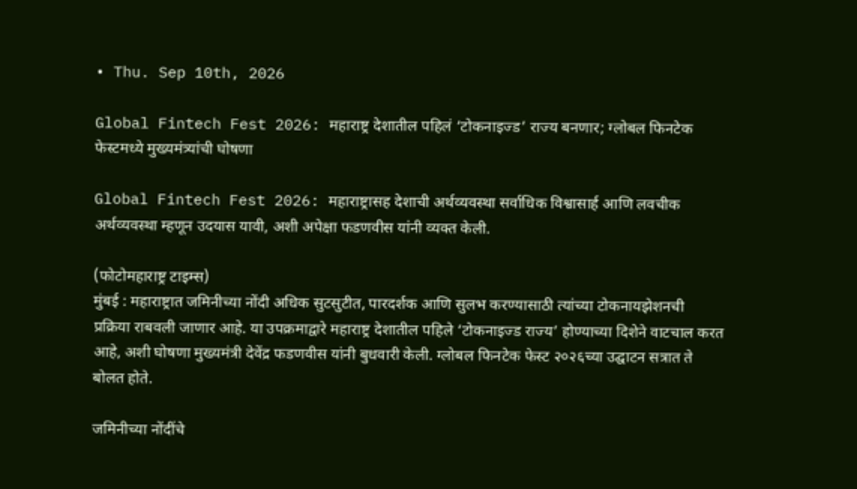• Thu. Sep 10th, 2026

Global Fintech Fest 2026: महाराष्ट्र देशातील पहिलं ‘टोकनाइज्ड’ राज्य बनणार; ग्लोबल फिनटेक फेस्टमध्ये मुख्यमंत्र्यांची घोषणा

Global Fintech Fest 2026: महाराष्ट्रासह देशाची अर्थव्यवस्था सर्वाधिक विश्वासार्ह आणि लवचीक अर्थव्यवस्था म्हणून उदयास यावी, अशी अपेक्षा फडणवीस यांनी व्यक्त केली.

(फोटोमहाराष्ट्र टाइम्स)
मुंबई : महाराष्ट्रात जमिनीच्या नोंदी अधिक सुटसुटीत, पारदर्शक आणि सुलभ करण्यासाठी त्यांच्या टोकनायझेशनची प्रक्रिया राबवली जाणार आहे. या उपक्रमाद्वारे महाराष्ट्र देशातील पहिले ‘टोकनाइज्ड राज्य’ होण्याच्या दिशेने वाटचाल करत आहे, अशी घोषणा मुख्यमंत्री देवेंद्र फडणवीस यांनी बुधवारी केली. ग्लोबल फिनटेक फेस्ट २०२६च्या उद्घाटन सत्रात ते बोलत होते.

जमिनीच्या नोंदींचे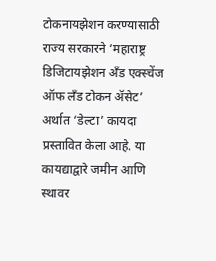टोकनायझेशन करण्यासाठी राज्य सरकारने ‘महाराष्ट्र डिजिटायझेशन अँड एक्स्चेंज ऑफ लँड टोकन ॲसेट’ अर्थात ‘डेल्टा’ कायदा प्रस्तावित केला आहे. या कायद्याद्वारे जमीन आणि स्थावर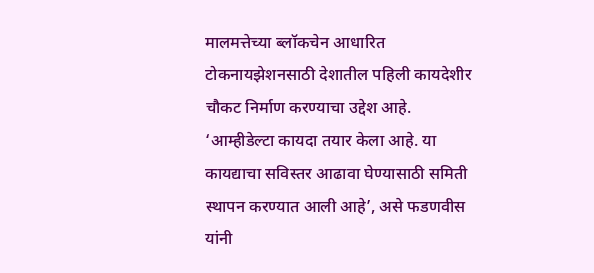मालमत्तेच्या ब्लॉकचेन आधारित टोकनायझेशनसाठी देशातील पहिली कायदेशीर चौकट निर्माण करण्याचा उद्देश आहे. ‘आम्हीडेल्टा कायदा तयार केला आहे. या कायद्याचा सविस्तर आढावा घेण्यासाठी समिती स्थापन करण्यात आली आहे’, असे फडणवीस यांनी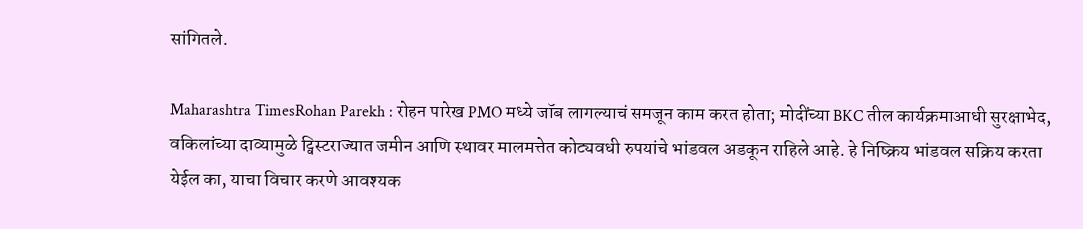सांगितले.

Maharashtra TimesRohan Parekh : रोहन पारेख PMO मध्ये जॉब लागल्याचं समजून काम करत होता; मोदींच्या BKC तील कार्यक्रमाआधी सुरक्षाभेद, वकिलांच्या दाव्यामुळे ट्विस्टराज्यात जमीन आणि स्थावर मालमत्तेत कोट्यवधी रुपयांचे भांडवल अडकून राहिले आहे. हे निष्क्रिय भांडवल सक्रिय करता येईल का, याचा विचार करणे आवश्यक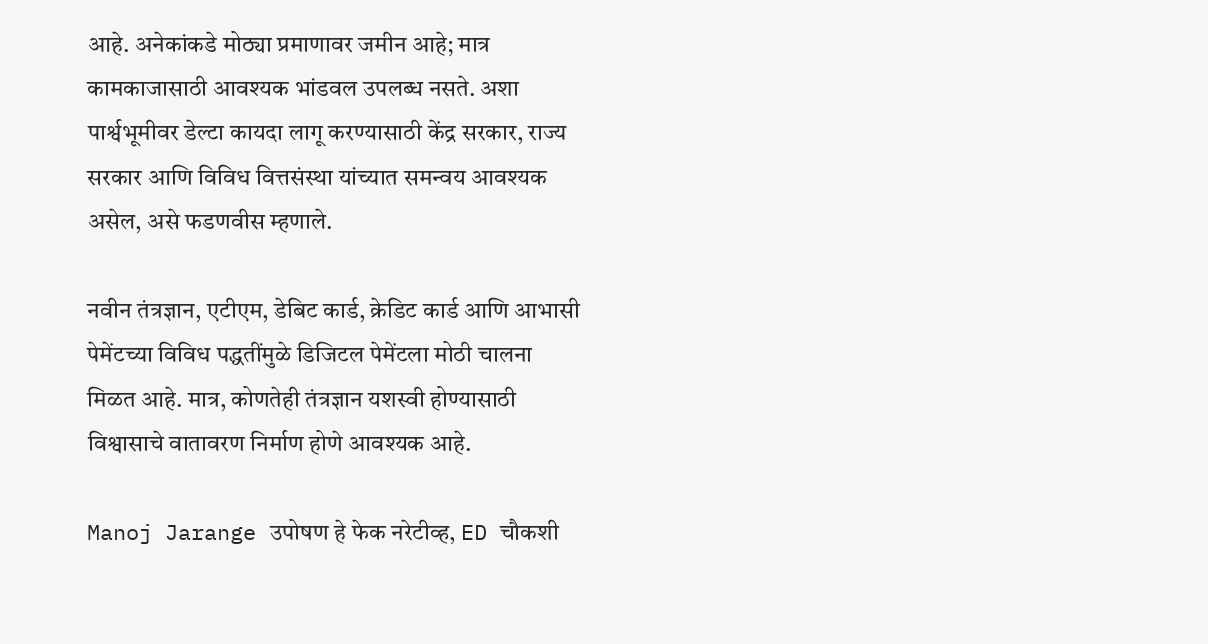आहे. अनेकांकडे मोठ्या प्रमाणावर जमीन आहे; मात्र कामकाजासाठी आवश्यक भांडवल उपलब्ध नसते. अशा पार्श्वभूमीवर डेल्टा कायदा लागू करण्यासाठी केंद्र सरकार, राज्य सरकार आणि विविध वित्तसंस्था यांच्यात समन्वय आवश्यक असेल, असे फडणवीस म्हणाले.

नवीन तंत्रज्ञान, एटीएम, डेबिट कार्ड, क्रेडिट कार्ड आणि आभासी पेमेंटच्या विविध पद्धतींमुळे डिजिटल पेमेंटला मोठी चालना मिळत आहे. मात्र, कोणतेही तंत्रज्ञान यशस्वी होण्यासाठी विश्वासाचे वातावरण निर्माण होणे आवश्यक आहे.

Manoj Jarange उपोषण हे फेक नरेटीव्ह, ED चौकशी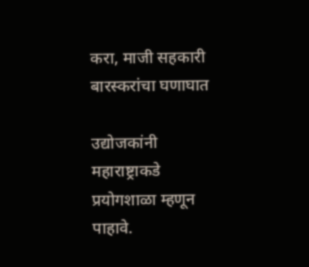करा, माजी सहकारी बारस्करांचा घणाघात

उद्योजकांनी महाराष्ट्राकडे प्रयोगशाळा म्हणून पाहावे.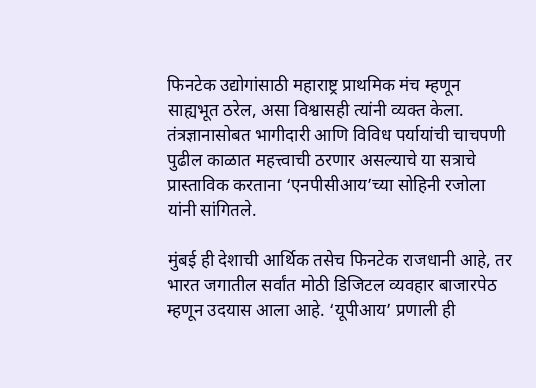फिनटेक उद्योगांसाठी महाराष्ट्र प्राथमिक मंच म्हणून साह्यभूत ठरेल, असा विश्वासही त्यांनी व्यक्त केला. तंत्रज्ञानासोबत भागीदारी आणि विविध पर्यायांची चाचपणी पुढील काळात महत्त्वाची ठरणार असल्याचे या सत्राचे प्रास्ताविक करताना ‘एनपीसीआय’च्या सोहिनी रजोला यांनी सांगितले.

मुंबई ही देशाची आर्थिक तसेच फिनटेक राजधानी आहे, तर भारत जगातील सर्वांत मोठी डिजिटल व्यवहार बाजारपेठ म्हणून उदयास आला आहे. ‘यूपीआय’ प्रणाली ही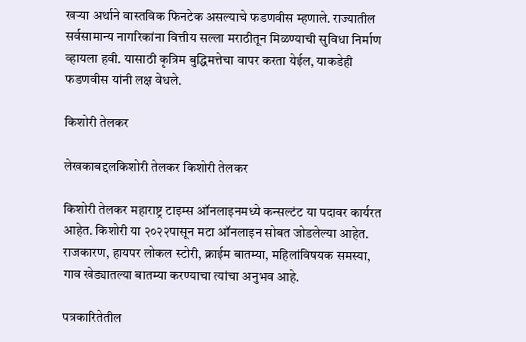खऱ्या अर्थाने वास्तविक फिनटेक असल्याचे फडणवीस म्हणाले. राज्यातील सर्वसामान्य नागरिकांना वित्तीय सल्ला मराठीतून मिळण्याची सुविधा निर्माण व्हायला हवी. यासाठी कृत्रिम बुद्धिमत्तेचा वापर करता येईल, याकडेही फडणवीस यांनी लक्ष वेधले.

किशोरी तेलकर

लेखकाबद्दलकिशोरी तेलकर किशोरी तेलकर

किशोरी तेलकर महाराष्ट्र टाइम्स ऑनलाइनमध्ये कन्सल्टंट या पदावर कार्यरत आहेत. किशोरी या २०२२पासून मटा ऑनलाइन सोबत जोडलेल्या आहेत. राजकारण, हायपर लोकल स्टोरी, क्राईम बातम्या, महिलांविषयक समस्या, गाव खेड्यातल्या बातम्या करण्याचा त्यांचा अनुभव आहे.

पत्रकारितेतील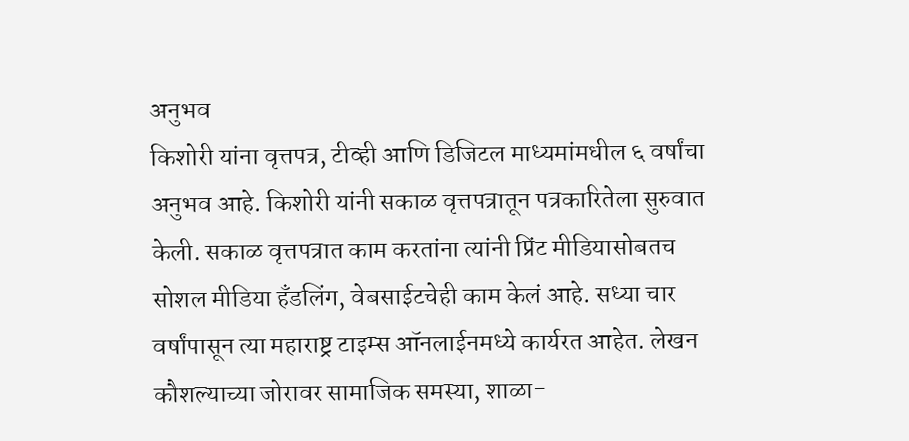अनुभव
किशोरी यांना वृत्तपत्र, टीव्ही आणि डिजिटल माध्यमांमधील ६ वर्षांचा अनुभव आहे. किशोरी यांनी सकाळ वृत्तपत्रातून पत्रकारितेला सुरुवात केली. सकाळ वृत्तपत्रात काम करतांना त्यांनी प्रिंट मीडियासोबतच सोशल मीडिया हॅंडलिंग, वेबसाईटचेही काम केलं आहे. सध्या चार वर्षांपासून त्या महाराष्ट्र टाइम्स ऑनलाईनमध्ये कार्यरत आहेत. लेखन कौशल्याच्या जोरावर सामाजिक समस्या, शाळा-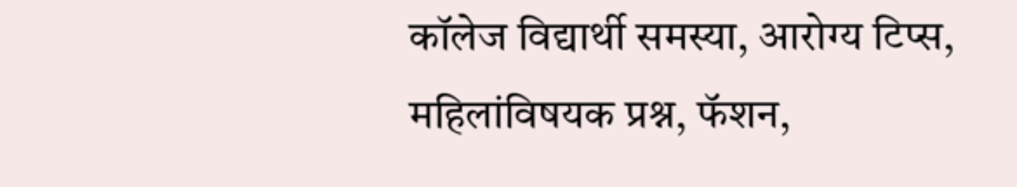कॉलेज विद्यार्थी समस्या, आरोग्य टिप्स, महिलांविषयक प्रश्न, फॅशन,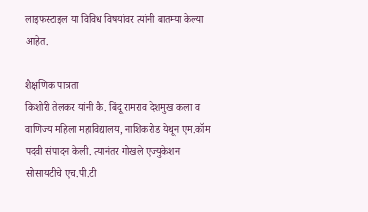लाइफस्टाइल या विविध विषयांवर त्यांनी बातम्या केल्या आहेत.

शैक्षणिक पात्रता
किशोरी तेलकर यांनी कै. बिंदू रामराव देशमुख कला व वाणिज्य महिला महाविद्यालय, नाशिकरोड येथून एम.कॉम पदवी संपादन केली. त्यानंतर गोखले एज्युकेशन सोसायटीचे एच.पी.टी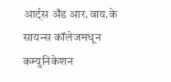आर्ट्स अँड आर.वाय.के सायन्स कॉलेजमधून कम्युनिकेशन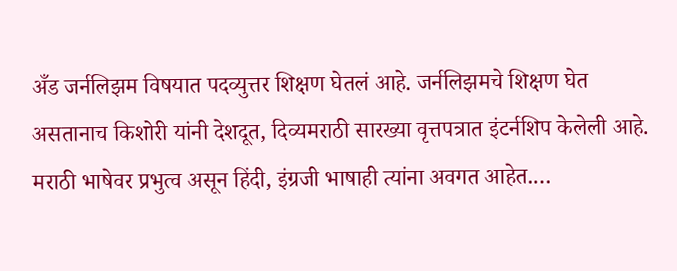अँड जर्नलिझम विषयात पदव्युत्तर शिक्षण घेतलं आहे. जर्नलिझमचे शिक्षण घेत असतानाच किशोरी यांनी देशदूत, दिव्यमराठी सारख्या वृत्तपत्रात इंटर्नशिप केलेली आहे. मराठी भाषेवर प्रभुत्व असून हिंदी, इंग्रजी भाषाही त्यांना अवगत आहेत.…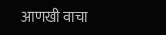आणखी वाचा